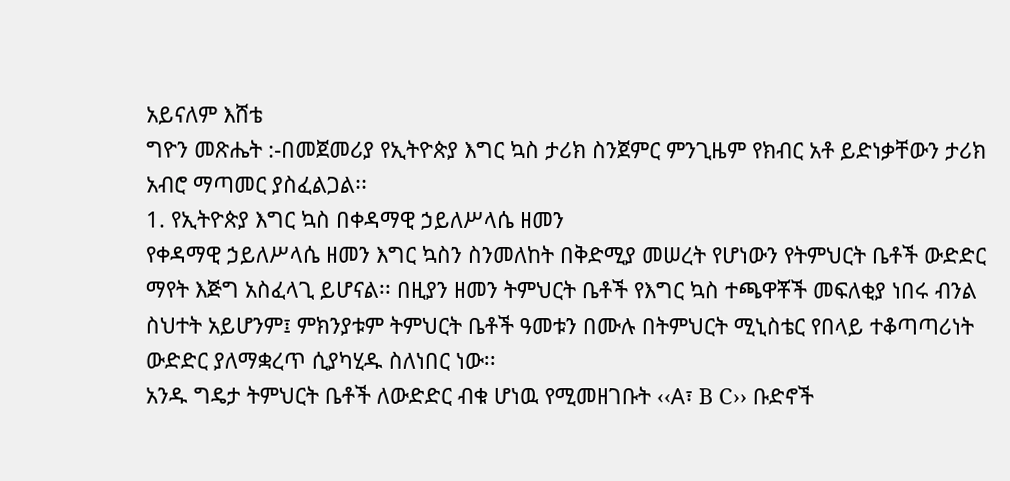አይናለም እሸቴ
ግዮን መጽሔት :-በመጀመሪያ የኢትዮጵያ እግር ኳስ ታሪክ ስንጀምር ምንጊዜም የክብር አቶ ይድነቃቸውን ታሪክ አብሮ ማጣመር ያስፈልጋል፡፡
1. የኢትዮጵያ እግር ኳስ በቀዳማዊ ኃይለሥላሴ ዘመን
የቀዳማዊ ኃይለሥላሴ ዘመን እግር ኳስን ስንመለከት በቅድሚያ መሠረት የሆነውን የትምህርት ቤቶች ውድድር ማየት እጅግ አስፈላጊ ይሆናል፡፡ በዚያን ዘመን ትምህርት ቤቶች የእግር ኳስ ተጫዋቾች መፍለቂያ ነበሩ ብንል ስህተት አይሆንም፤ ምክንያቱም ትምህርት ቤቶች ዓመቱን በሙሉ በትምህርት ሚኒስቴር የበላይ ተቆጣጣሪነት ውድድር ያለማቋረጥ ሲያካሂዱ ስለነበር ነው፡፡
አንዱ ግዴታ ትምህርት ቤቶች ለውድድር ብቁ ሆነዉ የሚመዘገቡት ‹‹A፣ B C›› ቡድኖች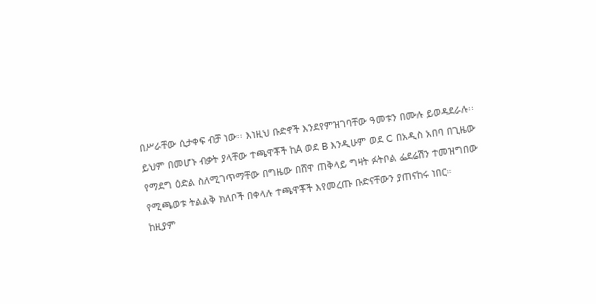በሥራቸው ሲታቀፍ ብቻ ነው፡፡ እነዚህ ቡድኖች እንደየምዝገባቸው ዓመቱን በሙሉ ይወዳደራሉ፡፡ ይህም በመሆኑ ብቃት ያላቸው ተጫዋቾች ከA ወደ B እንዲሁም ወደ C በአዲስ አበባ በጊዜው የማደግ ዕድል ስለሚገጥማቸው በግዜው በሸዋ ጠቅላይ ግዛት ፉትቦል ፌደሬሽን ተመዝግበው የሚጫወቱ ትልልቅ ክለቦች በቀላሉ ተጫዋቾች እየመረጡ ቡድናቸውን ያጠናከሩ ነበር።
ከዚያም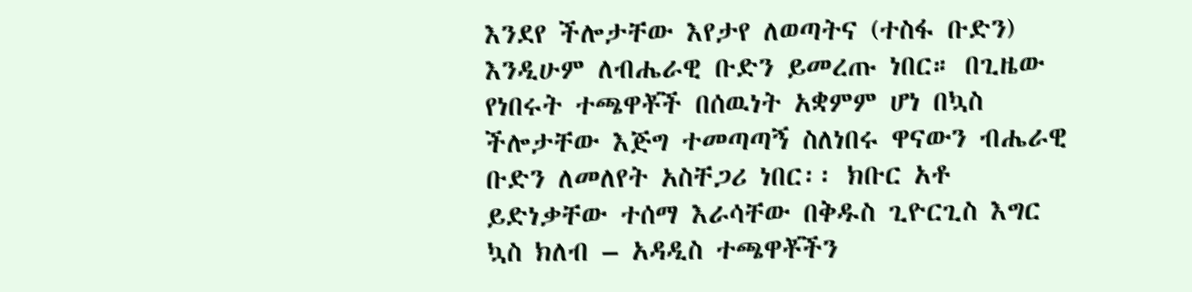እንደየ ችሎታቸው እየታየ ለወጣትና (ተስፋ ቡድን) እንዲሁም ለብሔራዊ ቡድን ይመረጡ ነበር። በጊዜው የነበሩት ተጫዋቾች በሰዉነት አቋምም ሆነ በኳስ ችሎታቸው እጅግ ተመጣጣኝ ስለነበሩ ዋናውን ብሔራዊ ቡድን ለመለየት አስቸጋሪ ነበር፡፡ ክቡር አቶ ይድነቃቸው ተሰማ እራሳቸው በቅዱስ ጊዮርጊስ እግር ኳስ ክለብ – አዳዲስ ተጫዋቾችን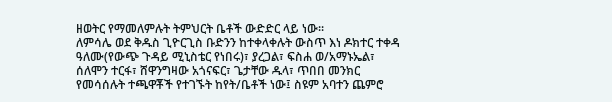ዘወትር የማመለምሉት ትምህርት ቤቶች ውድድር ላይ ነው፡፡
ለምሳሌ ወደ ቅዱስ ጊዮርጊስ ቡድንን ከተቀላቀሉት ውስጥ እነ ዶክተር ተቀዳ ዓለሙ(የውጭ ጉዳይ ሚኒስቴር የነበሩ)፣ ያረጋል፣ ፍስሐ ወ/አማኑኤል፣ ሰለሞን ተርፋ፣ ሸዋንግዛው አጎናፍር፣ ጌታቸው ዱላ፣ ጥበበ መንክር የመሳሰሉት ተጫዋቾች የተገኙት ከየት/ቤቶች ነው፤ ስዩም አባተን ጨምሮ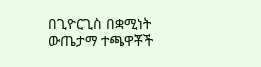በጊዮርጊስ በቋሚነት ውጤታማ ተጫዋቾች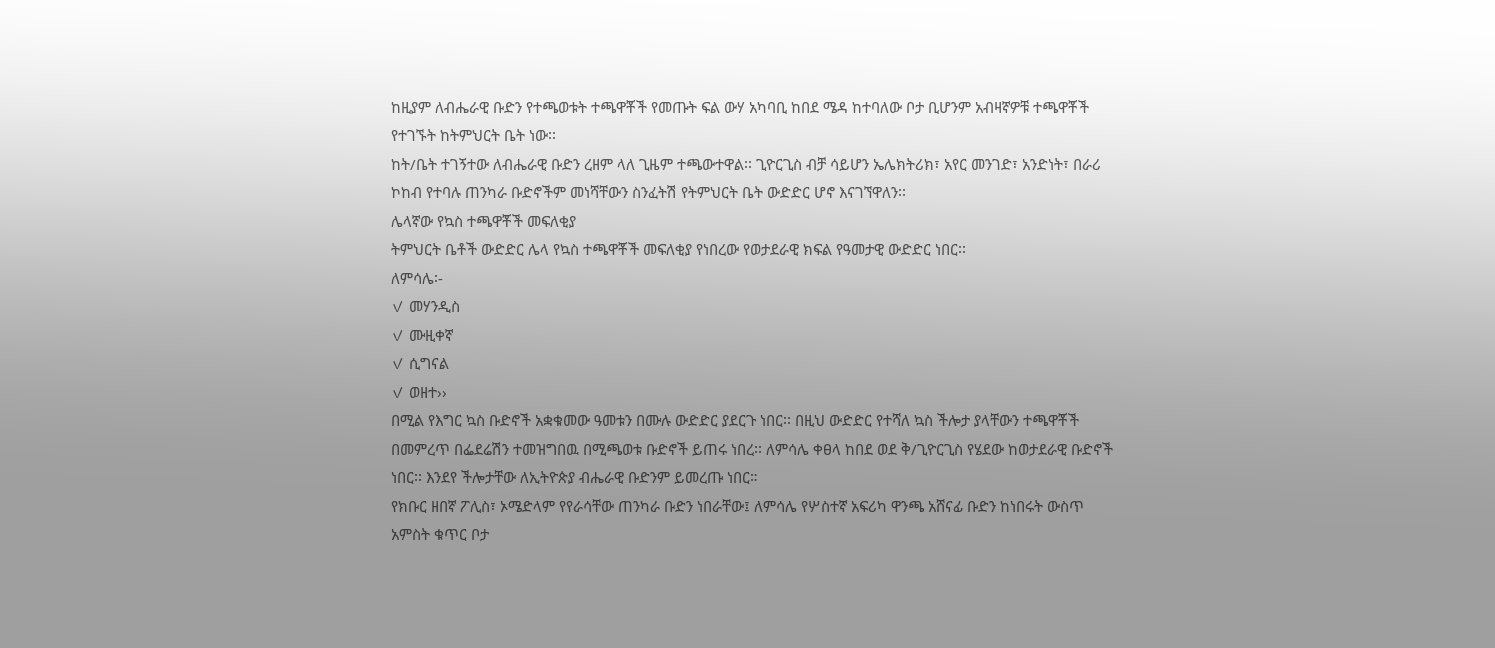ከዚያም ለብሔራዊ ቡድን የተጫወቱት ተጫዋቾች የመጡት ፍል ውሃ አካባቢ ከበደ ሜዳ ከተባለው ቦታ ቢሆንም አብዛኛዎቹ ተጫዋቾች የተገኙት ከትምህርት ቤት ነው፡፡
ከት/ቤት ተገኝተው ለብሔራዊ ቡድን ረዘም ላለ ጊዜም ተጫውተዋል፡፡ ጊዮርጊስ ብቻ ሳይሆን ኤሌክትሪክ፣ አየር መንገድ፣ አንድነት፣ በራሪ ኮከብ የተባሉ ጠንካራ ቡድኖችም መነሻቸውን ስንፈትሽ የትምህርት ቤት ውድድር ሆኖ እናገኘዋለን፡፡
ሌላኛው የኳስ ተጫዋቾች መፍለቂያ
ትምህርት ቤቶች ውድድር ሌላ የኳስ ተጫዋቾች መፍለቂያ የነበረው የወታደራዊ ክፍል የዓመታዊ ውድድር ነበር፡፡
ለምሳሌ፡-
✓ መሃንዲስ
✓ ሙዚቀኛ
✓ ሲግናል
✓ ወዘተ››
በሚል የእግር ኳስ ቡድኖች አቋቁመው ዓመቱን በሙሉ ውድድር ያደርጉ ነበር፡፡ በዚህ ውድድር የተሻለ ኳስ ችሎታ ያላቸውን ተጫዋቾች በመምረጥ በፌደሬሽን ተመዝግበዉ በሚጫወቱ ቡድኖች ይጠሩ ነበረ፡፡ ለምሳሌ ቀፀላ ከበደ ወደ ቅ/ጊዮርጊስ የሄደው ከወታደራዊ ቡድኖች ነበር፡፡ እንደየ ችሎታቸው ለኢትዮጵያ ብሔራዊ ቡድንም ይመረጡ ነበር።
የክቡር ዘበኛ ፖሊስ፣ ኦሜድላም የየራሳቸው ጠንካራ ቡድን ነበራቸው፤ ለምሳሌ የሦስተኛ አፍሪካ ዋንጫ አሸናፊ ቡድን ከነበሩት ውስጥ አምስት ቁጥር ቦታ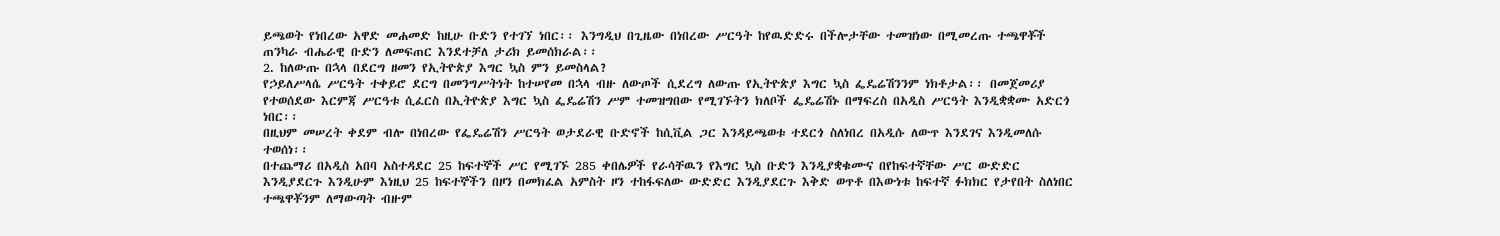ይጫወት የነበረው አዋድ መሐመድ ከዚሁ ቡድን የተገኘ ነበር፡፡ እንግዲህ በጊዜው በነበረው ሥርዓት ከየዉድድሩ በችሎታቸው ተመዝነው በሚመረጡ ተጫዋቾች ጠንካራ ብሔራዊ ቡድን ለመፍጠር እንደተቻለ ታሪክ ይመሰክራል፡፡
2. ከለውጡ በኋላ በደርግ ዘመን የኢትዮጵያ እግር ኳስ ምን ይመስላል?
የኃይለሥላሴ ሥርዓት ተቀይሮ ደርግ በመንግሥትነት ከተሠየመ በኋላ ብዙ ለውጦች ሲደረግ ለውጡ የኢትዮጵያ እግር ኳስ ፌዴሬሽንንም ነክቶታል፡፡ በመጀመሪያ የተወሰደው እርምጃ ሥርዓቱ ሲፈርስ በኢትዮጵያ እግር ኳስ ፌዴሬሽን ሥም ተመዝግበው የሚገኙትን ክለቦች ፌዴሬሽኑ በማፍረስ በአዲስ ሥርዓት እንዲቋቋሙ አድርጎ ነበር፡፡
በዚህም መሠረት ቀደም ብሎ በነበረው የፌዴሬሽን ሥርዓት ወታደራዊ ቡድኖች ከሲቪል ጋር እንዳይጫወቱ ተደርጎ ስለነበረ በአዲሱ ለውጥ እንደገና እንዲመለሱ ተወሰነ፡፡
በተጨማሪ በአዲስ አበባ አስተዳደር 25 ከፍተኞች ሥር የሚገኙ 285 ቀበሌዎች የራሳቸዉን የእግር ኳስ ቡድን እንዲያቋቁሙና በየከፍተኛቸው ሥር ውድድር እንዲያደርጉ እንዲሁም እነዚህ 25 ከፍተኞችን በዞን በመክፈል አምስት ዞን ተከፋፍለው ውድድር እንዲያደርጉ እቅድ ወጥቶ በእውነቱ ከፍተኛ ፉክክር የታየበት ስለነበር ተጫዋቾንም ለማውጣት ብዙም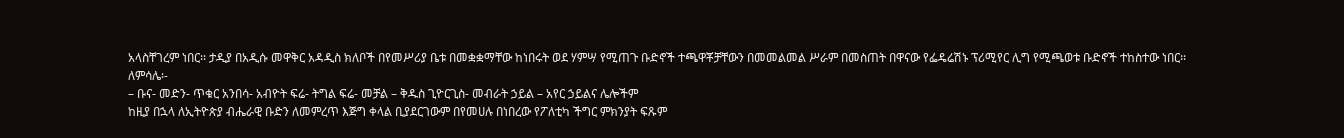አላስቸገረም ነበር፡፡ ታዲያ በአዲሱ መዋቅር አዳዲስ ክለቦች በየመሥሪያ ቤቱ በመቋቋማቸው ከነበሩት ወደ ሃምሣ የሚጠጉ ቡድኖች ተጫዋቾቻቸውን በመመልመል ሥራም በመስጠት በዋናው የፌዴሬሽኑ ፕሪሚየር ሊግ የሚጫወቱ ቡድኖች ተከስተው ነበር፡፡
ለምሳሌ፡-
– ቡና- መድን- ጥቁር አንበሳ- አብዮት ፍሬ- ትግል ፍሬ- መቻል – ቅዱስ ጊዮርጊስ- መብራት ኃይል – አየር ኃይልና ሌሎችም
ከዚያ በኋላ ለኢትዮጵያ ብሔራዊ ቡድን ለመምረጥ እጅግ ቀላል ቢያደርገውም በየመሀሉ በነበረው የፖለቲካ ችግር ምክንያት ፍጹም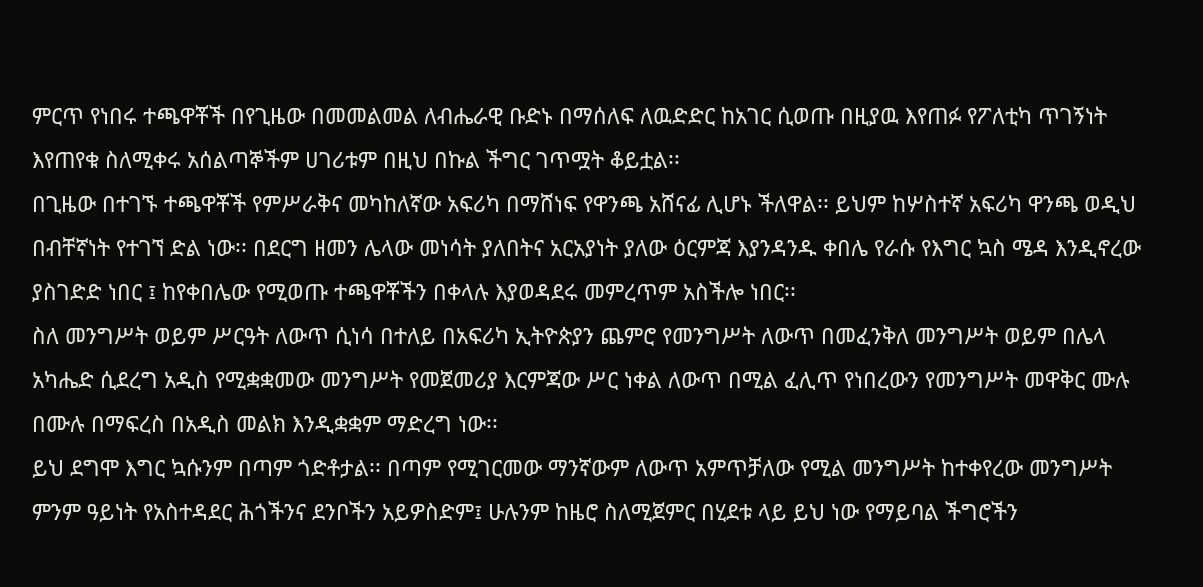ምርጥ የነበሩ ተጫዋቾች በየጊዜው በመመልመል ለብሔራዊ ቡድኑ በማሰለፍ ለዉድድር ከአገር ሲወጡ በዚያዉ እየጠፉ የፖለቲካ ጥገኝነት እየጠየቁ ስለሚቀሩ አሰልጣኞችም ሀገሪቱም በዚህ በኩል ችግር ገጥሟት ቆይቷል፡፡
በጊዜው በተገኙ ተጫዋቾች የምሥራቅና መካከለኛው አፍሪካ በማሸነፍ የዋንጫ አሸናፊ ሊሆኑ ችለዋል፡፡ ይህም ከሦስተኛ አፍሪካ ዋንጫ ወዲህ በብቸኛነት የተገኘ ድል ነው፡፡ በደርግ ዘመን ሌላው መነሳት ያለበትና አርአያነት ያለው ዕርምጃ እያንዳንዱ ቀበሌ የራሱ የእግር ኳስ ሜዳ እንዲኖረው ያስገድድ ነበር ፤ ከየቀበሌው የሚወጡ ተጫዋቾችን በቀላሉ እያወዳደሩ መምረጥም አስችሎ ነበር፡፡
ስለ መንግሥት ወይም ሥርዓት ለውጥ ሲነሳ በተለይ በአፍሪካ ኢትዮጵያን ጨምሮ የመንግሥት ለውጥ በመፈንቅለ መንግሥት ወይም በሌላ አካሔድ ሲደረግ አዲስ የሚቋቋመው መንግሥት የመጀመሪያ እርምጃው ሥር ነቀል ለውጥ በሚል ፈሊጥ የነበረውን የመንግሥት መዋቅር ሙሉ በሙሉ በማፍረስ በአዲስ መልክ እንዲቋቋም ማድረግ ነው፡፡
ይህ ደግሞ እግር ኳሱንም በጣም ጎድቶታል፡፡ በጣም የሚገርመው ማንኛውም ለውጥ አምጥቻለው የሚል መንግሥት ከተቀየረው መንግሥት ምንም ዓይነት የአስተዳደር ሕጎችንና ደንቦችን አይዎስድም፤ ሁሉንም ከዜሮ ስለሚጀምር በሂደቱ ላይ ይህ ነው የማይባል ችግሮችን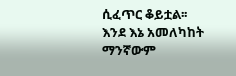ሲፈጥር ቆይቷል፡፡
እንደ እኔ አመለካከት ማንኛውም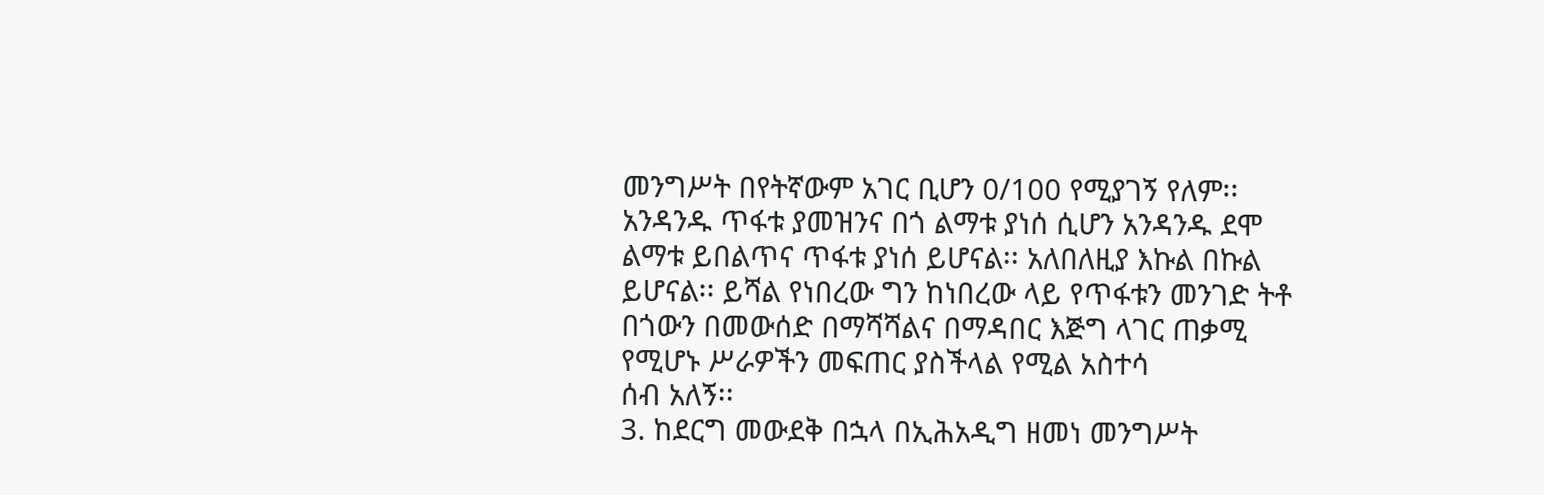መንግሥት በየትኛውም አገር ቢሆን 0/100 የሚያገኝ የለም፡፡ አንዳንዱ ጥፋቱ ያመዝንና በጎ ልማቱ ያነሰ ሲሆን አንዳንዱ ደሞ ልማቱ ይበልጥና ጥፋቱ ያነሰ ይሆናል፡፡ አለበለዚያ እኩል በኩል ይሆናል፡፡ ይሻል የነበረው ግን ከነበረው ላይ የጥፋቱን መንገድ ትቶ በጎውን በመውሰድ በማሻሻልና በማዳበር እጅግ ላገር ጠቃሚ የሚሆኑ ሥራዎችን መፍጠር ያስችላል የሚል አስተሳ
ሰብ አለኝ፡፡
3. ከደርግ መውደቅ በኋላ በኢሕአዲግ ዘመነ መንግሥት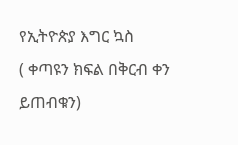የኢትዮጵያ እግር ኳስ
( ቀጣዩን ክፍል በቅርብ ቀን ይጠብቁን)